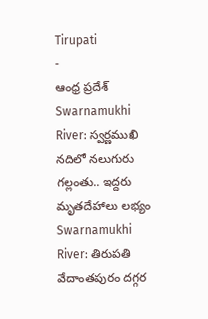Tirupati
-
ఆంధ్ర ప్రదేశ్
Swarnamukhi River: స్వర్ణముఖి నదిలో నలుగురు గల్లంతు.. ఇద్దరు మృతదేహాలు లభ్యం
Swarnamukhi River: తిరుపతి వేదాంతపురం దగ్గర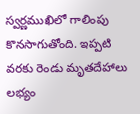స్వర్ణముఖిలో గాలింపు కొనసాగుతోంది. ఇప్పటి వరకు రెండు మృతదేహాలు లభ్యం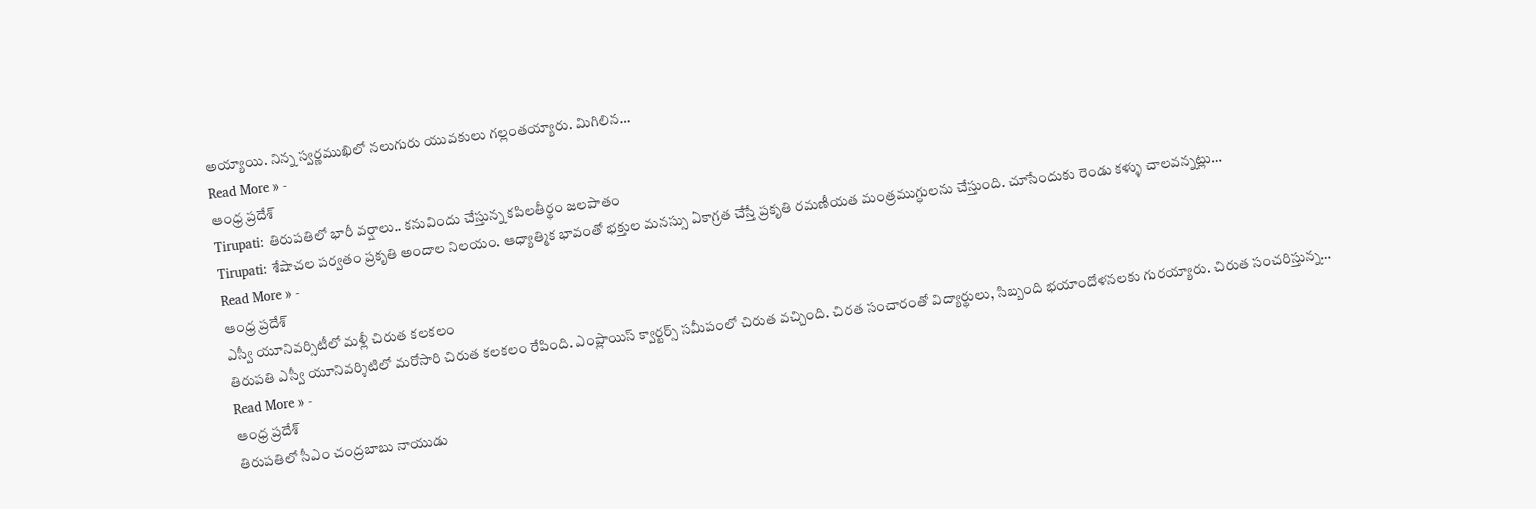అయ్యాయి. నిన్న స్వర్ణముఖిలో నలుగురు యువకులు గల్లంతయ్యారు. మిగిలిన…
Read More » -
ఆంధ్ర ప్రదేశ్
Tirupati: తిరుపతిలో భారీ వర్షాలు.. కనువిందు చేస్తున్న కపిలతీర్థం జలపాతం
Tirupati: శేషాచల పర్వతం ప్రకృతి అందాల నిలయం. ఆధ్యాత్మిక భావంతో భక్తుల మనస్సు ఏకాగ్రత చేస్తే ప్రకృతి రమణీయత మంత్రముగ్ధులను చేస్తుంది. చూసేందుకు రెండు కళ్ళు చాలవన్నట్లు…
Read More » -
ఆంధ్ర ప్రదేశ్
ఎస్వీ యూనివర్సిటీలో మళ్లీ చిరుత కలకలం
తిరుపతి ఎస్వీ యూనివర్శిటిలో మరోసారి చిరుత కలకలం రేపింది. ఎంప్లాయిస్ క్వార్టర్స్ సమీపంలో చిరుత వచ్చింది. చిరత సంచారంతో విద్యార్థులు, సిబ్బంది భయాందోళనలకు గురయ్యారు. చిరుత సంచరిస్తున్న…
Read More » -
ఆంధ్ర ప్రదేశ్
తిరుపతిలో సీఎం చంద్రబాబు నాయుడు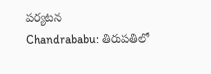పర్యటన
Chandrababu: తిరుపతిలో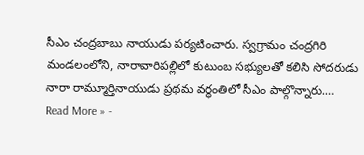సీఎం చంద్రబాబు నాయుడు పర్యటించారు. స్వగ్రామం చంద్రగిరి మండలంలోని, నారావారిపల్లిలో కుటుంబ సభ్యులతో కలిసి సోదరుడు నారా రామ్మూర్తినాయుడు ప్రథమ వర్థంతిలో సీఎం పాల్గొన్నారు.…
Read More » -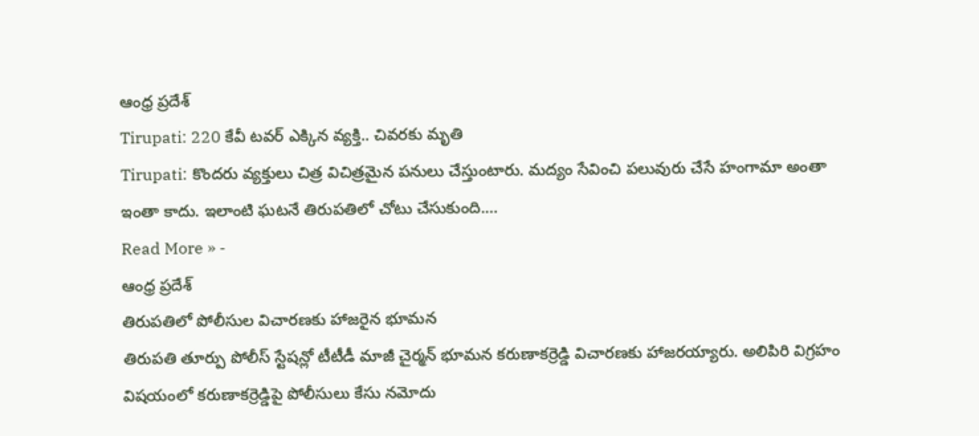ఆంధ్ర ప్రదేశ్
Tirupati: 220 కేవీ టవర్ ఎక్కిన వ్యక్తి.. చివరకు మృతి
Tirupati: కొందరు వ్యక్తులు చిత్ర విచిత్రమైన పనులు చేస్తుంటారు. మద్యం సేవించి పలువురు చేసే హంగామా అంతా ఇంతా కాదు. ఇలాంటి ఘటనే తిరుపతిలో చోటు చేసుకుంది.…
Read More » -
ఆంధ్ర ప్రదేశ్
తిరుపతిలో పోలీసుల విచారణకు హాజరైన భూమన
తిరుపతి తూర్పు పోలీస్ స్టేషన్లో టీటీడీ మాజీ చైర్మన్ భూమన కరుణాకర్రెడ్డి విచారణకు హాజరయ్యారు. అలిపిరి విగ్రహం విషయంలో కరుణాకర్రెడ్డిపై పోలీసులు కేసు నమోదు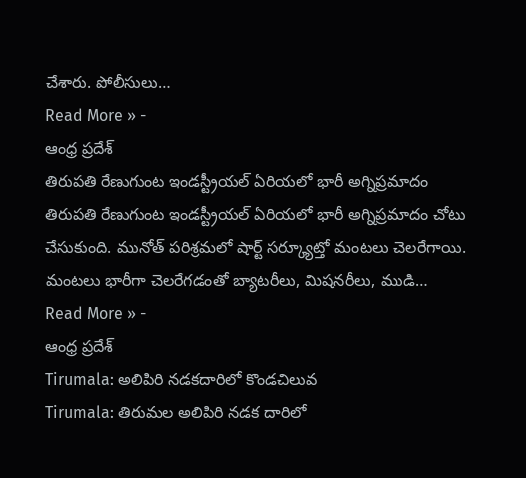చేశారు. పోలీసులు…
Read More » -
ఆంధ్ర ప్రదేశ్
తిరుపతి రేణుగుంట ఇండస్ట్రీయల్ ఏరియలో భారీ అగ్నిప్రమాదం
తిరుపతి రేణుగుంట ఇండస్ట్రీయల్ ఏరియలో భారీ అగ్నిప్రమాదం చోటు చేసుకుంది. మునోత్ పరిశ్రమలో షార్ట్ సర్క్యూట్తో మంటలు చెలరేగాయి. మంటలు భారీగా చెలరేగడంతో బ్యాటరీలు, మిషనరీలు, ముడి…
Read More » -
ఆంధ్ర ప్రదేశ్
Tirumala: అలిపిరి నడకదారిలో కొండచిలువ
Tirumala: తిరుమల అలిపిరి నడక దారిలో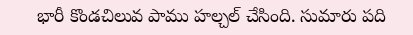భారీ కొండచిలువ పాము హల్చల్ చేసింది. సుమారు పది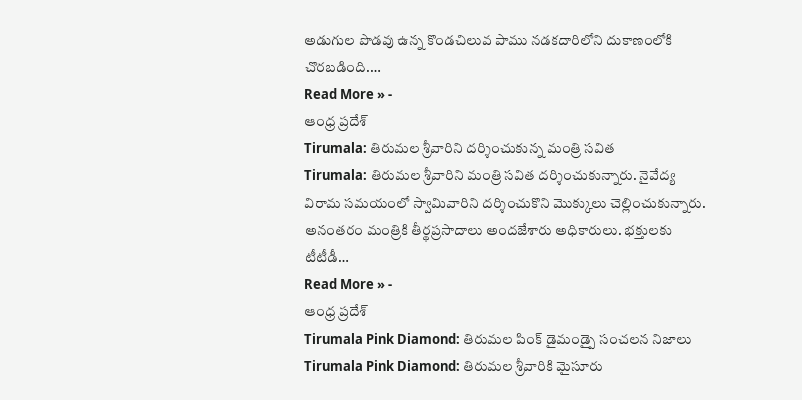అడుగుల పొడవు ఉన్న కొండచిలువ పాము నడకదారిలోని దుకాణంలోకి చొరబడింది.…
Read More » -
ఆంధ్ర ప్రదేశ్
Tirumala: తిరుమల శ్రీవారిని దర్శించుకున్న మంత్రి సవిత
Tirumala: తిరుమల శ్రీవారిని మంత్రి సవిత దర్శించుకున్నారు. నైవేద్య విరామ సమయంలో స్వామివారిని దర్శించుకొని మొక్కులు చెల్లించుకున్నారు. అనంతరం మంత్రికి తీర్థప్రసాదాలు అందజేశారు అధికారులు. భక్తులకు టీటీడీ…
Read More » -
ఆంధ్ర ప్రదేశ్
Tirumala Pink Diamond: తిరుమల పింక్ డైమండ్పై సంచలన నిజాలు
Tirumala Pink Diamond: తిరుమల శ్రీవారికి మైసూరు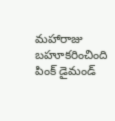మహారాజు బహూకరించింది పింక్ డైమండ్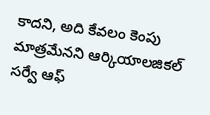కాదని, అది కేవలం కెంపు మాత్రమేనని ఆర్కియాలజికల్ సర్వే ఆఫ్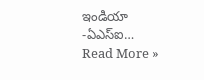ఇండియా -ఏఎస్ఐ…
Read More »